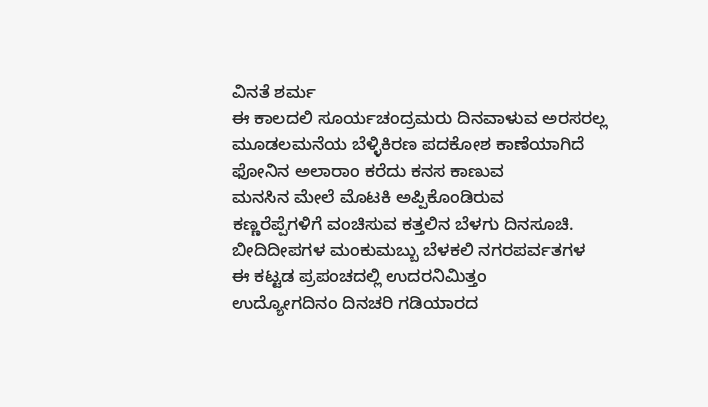ವಿನತೆ ಶರ್ಮ
ಈ ಕಾಲದಲಿ ಸೂರ್ಯಚಂದ್ರಮರು ದಿನವಾಳುವ ಅರಸರಲ್ಲ
ಮೂಡಲಮನೆಯ ಬೆಳ್ಳಿಕಿರಣ ಪದಕೋಶ ಕಾಣೆಯಾಗಿದೆ
ಫೋನಿನ ಅಲಾರಾಂ ಕರೆದು ಕನಸ ಕಾಣುವ
ಮನಸಿನ ಮೇಲೆ ಮೊಟಕಿ ಅಪ್ಪಿಕೊಂಡಿರುವ
ಕಣ್ಣರೆಪ್ಪೆಗಳಿಗೆ ವಂಚಿಸುವ ಕತ್ತಲಿನ ಬೆಳಗು ದಿನಸೂಚಿ.
ಬೀದಿದೀಪಗಳ ಮಂಕುಮಬ್ಬು ಬೆಳಕಲಿ ನಗರಪರ್ವತಗಳ
ಈ ಕಟ್ಟಡ ಪ್ರಪಂಚದಲ್ಲಿ ಉದರನಿಮಿತ್ತಂ
ಉದ್ಯೋಗದಿನಂ ದಿನಚರಿ ಗಡಿಯಾರದ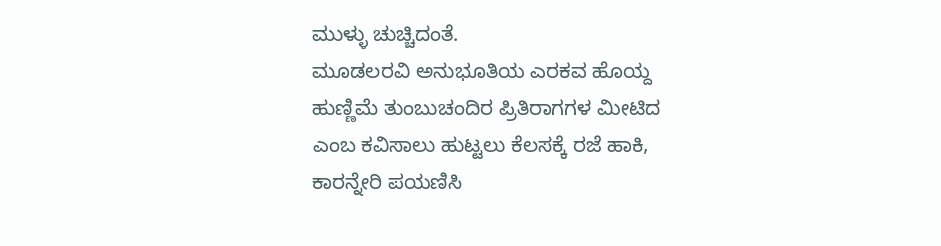ಮುಳ್ಳು ಚುಚ್ಚಿದಂತೆ.
ಮೂಡಲರವಿ ಅನುಭೂತಿಯ ಎರಕವ ಹೊಯ್ದ
ಹುಣ್ಣಿಮೆ ತುಂಬುಚಂದಿರ ಪ್ರಿತಿರಾಗಗಳ ಮೀಟಿದ
ಎಂಬ ಕವಿಸಾಲು ಹುಟ್ಟಲು ಕೆಲಸಕ್ಕೆ ರಜೆ ಹಾಕಿ,
ಕಾರನ್ನೇರಿ ಪಯಣಿಸಿ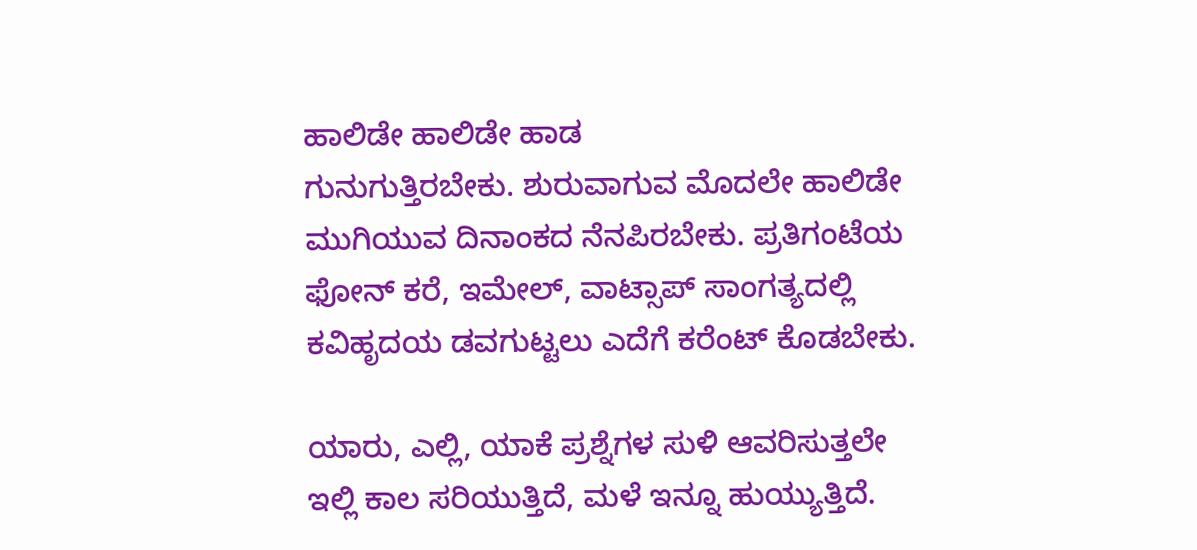ಹಾಲಿಡೇ ಹಾಲಿಡೇ ಹಾಡ
ಗುನುಗುತ್ತಿರಬೇಕು. ಶುರುವಾಗುವ ಮೊದಲೇ ಹಾಲಿಡೇ
ಮುಗಿಯುವ ದಿನಾಂಕದ ನೆನಪಿರಬೇಕು. ಪ್ರತಿಗಂಟೆಯ
ಫೋನ್ ಕರೆ, ಇಮೇಲ್, ವಾಟ್ಸಾಪ್ ಸಾಂಗತ್ಯದಲ್ಲಿ
ಕವಿಹೃದಯ ಡವಗುಟ್ಟಲು ಎದೆಗೆ ಕರೆಂಟ್ ಕೊಡಬೇಕು.

ಯಾರು, ಎಲ್ಲಿ, ಯಾಕೆ ಪ್ರಶ್ನೆಗಳ ಸುಳಿ ಆವರಿಸುತ್ತಲೇ
ಇಲ್ಲಿ ಕಾಲ ಸರಿಯುತ್ತಿದೆ, ಮಳೆ ಇನ್ನೂ ಹುಯ್ಯುತ್ತಿದೆ.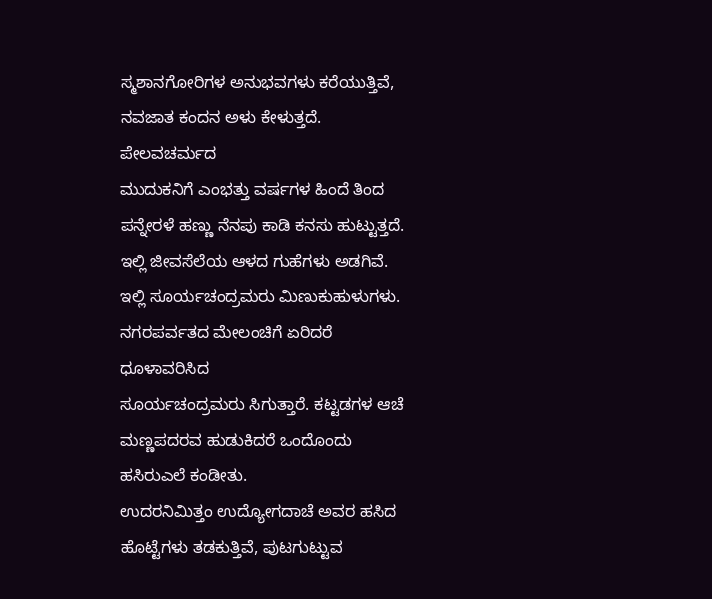ಸ್ಮಶಾನಗೋರಿಗಳ ಅನುಭವಗಳು ಕರೆಯುತ್ತಿವೆ,
ನವಜಾತ ಕಂದನ ಅಳು ಕೇಳುತ್ತದೆ. ಪೇಲವಚರ್ಮದ
ಮುದುಕನಿಗೆ ಎಂಭತ್ತು ವರ್ಷಗಳ ಹಿಂದೆ ತಿಂದ
ಪನ್ನೇರಳೆ ಹಣ್ಣು ನೆನಪು ಕಾಡಿ ಕನಸು ಹುಟ್ಟುತ್ತದೆ.
ಇಲ್ಲಿ ಜೀವಸೆಲೆಯ ಆಳದ ಗುಹೆಗಳು ಅಡಗಿವೆ.
ಇಲ್ಲಿ ಸೂರ್ಯಚಂದ್ರಮರು ಮಿಣುಕುಹುಳುಗಳು.
ನಗರಪರ್ವತದ ಮೇಲಂಚಿಗೆ ಏರಿದರೆ ಧೂಳಾವರಿಸಿದ
ಸೂರ್ಯಚಂದ್ರಮರು ಸಿಗುತ್ತಾರೆ. ಕಟ್ಟಡಗಳ ಆಚೆ
ಮಣ್ಣಪದರವ ಹುಡುಕಿದರೆ ಒಂದೊಂದು ಹಸಿರುಎಲೆ ಕಂಡೀತು.
ಉದರನಿಮಿತ್ತಂ ಉದ್ಯೋಗದಾಚೆ ಅವರ ಹಸಿದ
ಹೊಟ್ಟೆಗಳು ತಡಕುತ್ತಿವೆ, ಪುಟಗುಟ್ಟುವ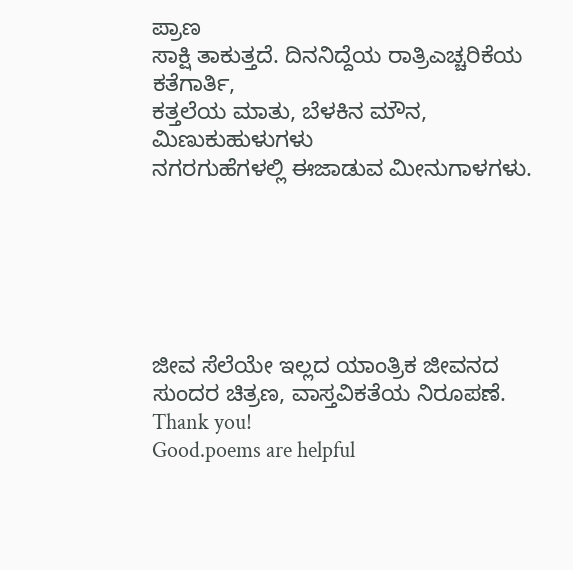ಪ್ರಾಣ
ಸಾಕ್ಷಿ ತಾಕುತ್ತದೆ. ದಿನನಿದ್ದೆಯ ರಾತ್ರಿಎಚ್ಚರಿಕೆಯ ಕತೆಗಾರ್ತಿ,
ಕತ್ತಲೆಯ ಮಾತು, ಬೆಳಕಿನ ಮೌನ, ಮಿಣುಕುಹುಳುಗಳು
ನಗರಗುಹೆಗಳಲ್ಲಿ ಈಜಾಡುವ ಮೀನುಗಾಳಗಳು.






ಜೀವ ಸೆಲೆಯೇ ಇಲ್ಲದ ಯಾಂತ್ರಿಕ ಜೀವನದ ಸುಂದರ ಚಿತ್ರಣ, ವಾಸ್ತವಿಕತೆಯ ನಿರೂಪಣೆ.
Thank you!
Good.poems are helpful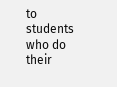to students who do their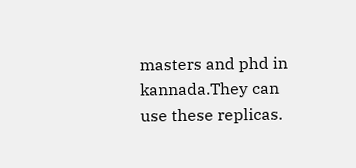masters and phd in kannada.They can use these replicas.